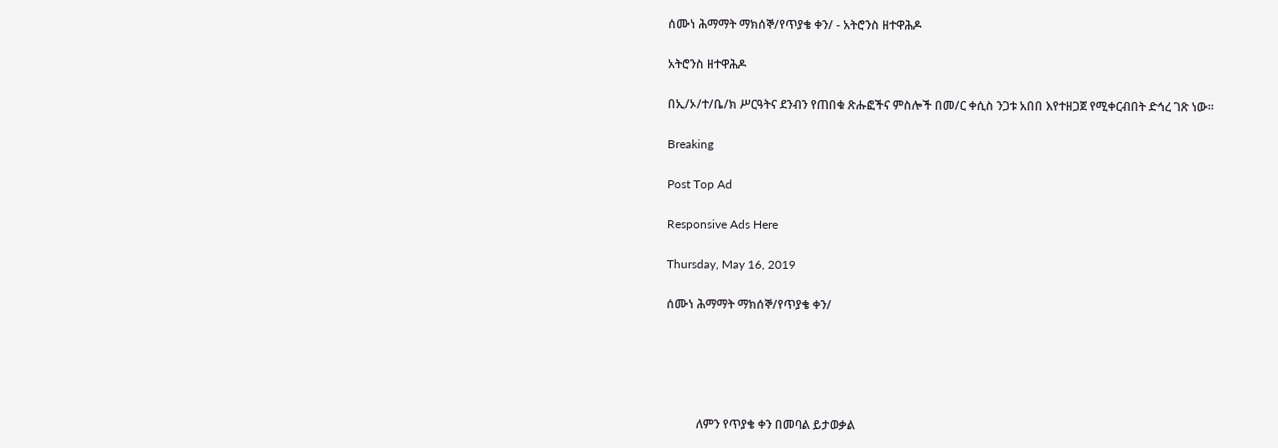ሰሙነ ሕማማት ማክሰኞ/የጥያቄ ቀን/ - አትሮንስ ዘተዋሕዶ

አትሮንስ ዘተዋሕዶ

በኢ/ኦ/ተ/ቤ/ክ ሥርዓትና ደንብን የጠበቁ ጽሑፎችና ምስሎች በመ/ር ቀሲስ ንጋቱ አበበ እየተዘጋጀ የሚቀርብበት ድኅረ ገጽ ነው።

Breaking

Post Top Ad

Responsive Ads Here

Thursday, May 16, 2019

ሰሙነ ሕማማት ማክሰኞ/የጥያቄ ቀን/





          ለምን የጥያቄ ቀን በመባል ይታወቃል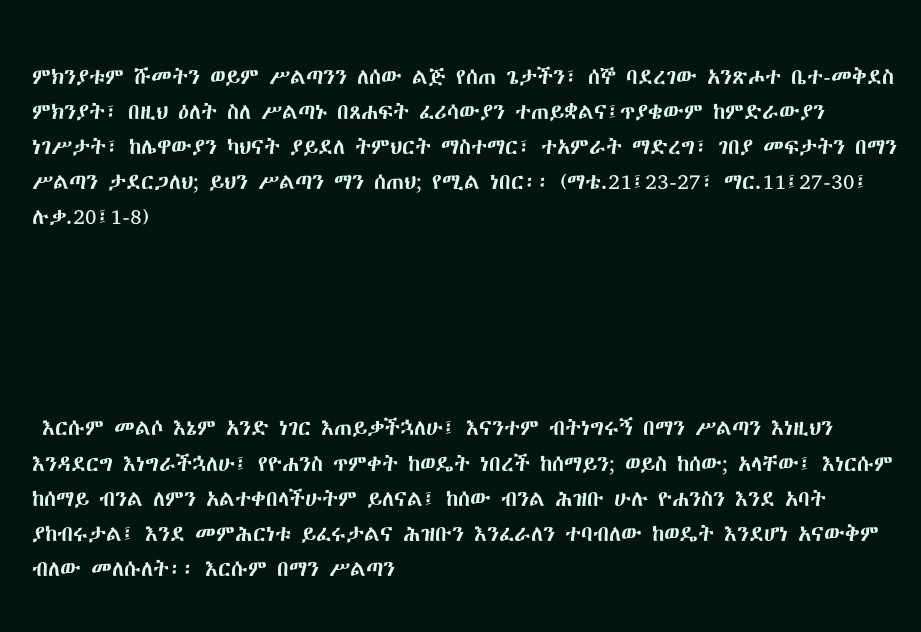ምክንያቱም ሹመትን ወይም ሥልጣንን ለሰው ልጅ የሰጠ ጌታችን፣ ሰኞ ባደረገው አንጽሖተ ቤተ-መቅደስ ምክንያት፣ በዚህ ዕለት ስለ ሥልጣኑ በጸሐፍት ፈሪሳውያን ተጠይቋልና፤ጥያቄውም ከምድራውያን ነገሥታት፣ ከሌዋውያን ካህናት ያይደለ ትምህርት ማስተማር፣ ተአምራት ማድረግ፣ ገበያ መፍታትን በማን ሥልጣን ታደርጋለህ; ይህን ሥልጣን ማን ሰጠህ; የሚል ነበር፡፡ (ማቴ.21፤23-27፣ ማር.11፤27-30፤ ሉቃ.20፤1-8)





 እርሱም መልሶ እኔም አንድ ነገር እጠይቃችኋለሁ፤ እናንተም ብትነግሩኝ በማን ሥልጣን እነዚህን እንዳደርግ እነግራችኋለሁ፤ የዮሐንስ ጥምቀት ከወዴት ነበረች ከሰማይን; ወይስ ከሰው; አላቸው፤ እነርሱም ከሰማይ ብንል ለምን አልተቀበላችሁትም ይለናል፤ ከሰው ብንል ሕዝቡ ሁሉ ዮሐንስን እንደ አባት ያከብሩታል፤ እንደ መምሕርነቱ ይፈሩታልና ሕዝቡን እንፈራለን ተባብለው ከወዴት እንደሆነ አናውቅም ብለው መለሱለት፡፡ እርሱም በማን ሥልጣን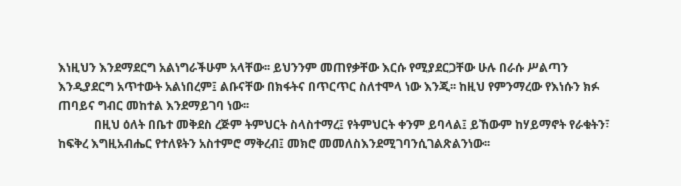እነዚህን እንደማደርግ አልነግራችሁም አላቸው፡፡ ይህንንም መጠየቃቸው እርሱ የሚያደርጋቸው ሁሉ በራሱ ሥልጣን እንዲያደርግ አጥተውት አልነበረም፤ ልቡናቸው በክፋትና በጥርጥር ስለተሞላ ነው እንጂ፡፡ ከዚህ የምንማረው የእነሱን ክፉ ጠባይና ግብር መከተል እንደማይገባ ነው፡፡
            በዚህ ዕለት በቤተ መቅደስ ረጅም ትምህርት ስላስተማረ፤ የትምህርት ቀንም ይባላል፤ ይኸውም ከሃይማኖት የራቁትን፣ ከፍቅረ እግዚአብሔር የተለዩትን አስተምሮ ማቅረብ፤ መክሮ መመለስእንደሚገባንሲገልጽልንነው፡፡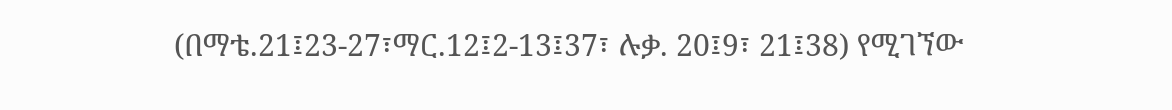(በማቴ.21፤23-27፣ማር.12፤2-13፤37፣ ሉቃ. 20፤9፣ 21፤38) የሚገኘው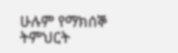ሁሉም የማክሰኞ ትምህርት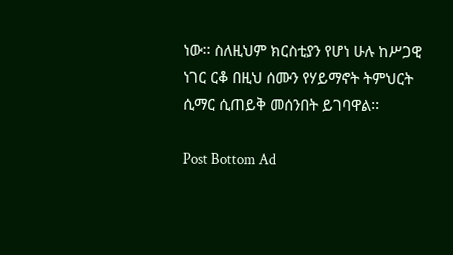ነው፡፡ ስለዚህም ክርስቲያን የሆነ ሁሉ ከሥጋዊ ነገር ርቆ በዚህ ሰሙን የሃይማኖት ትምህርት ሲማር ሲጠይቅ መሰንበት ይገባዋል፡፡

Post Bottom Ad